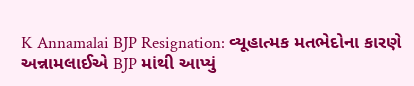K Annamalai BJP Resignation: વ્યૂહાત્મક મતભેદોના કારણે અન્નામલાઈએ BJP માંથી આપ્યું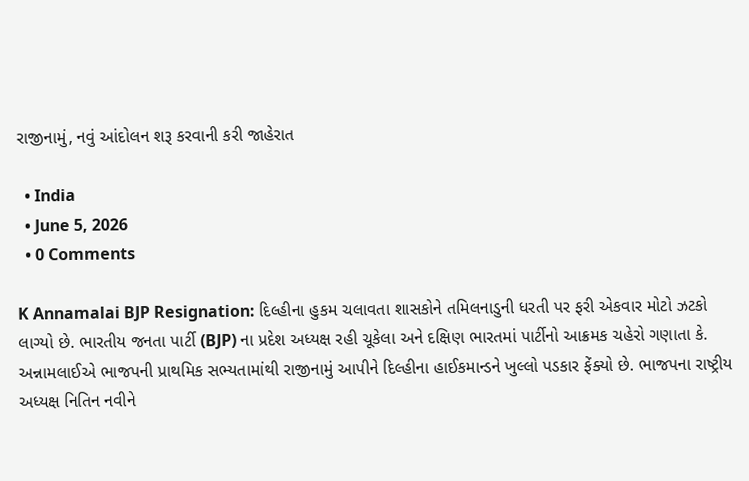રાજીનામું, નવું આંદોલન શરૂ કરવાની કરી જાહેરાત

  • India
  • June 5, 2026
  • 0 Comments

K Annamalai BJP Resignation: દિલ્હીના હુકમ ચલાવતા શાસકોને તમિલનાડુની ધરતી પર ફરી એકવાર મોટો ઝટકો લાગ્યો છે. ભારતીય જનતા પાર્ટી (BJP) ના પ્રદેશ અધ્યક્ષ રહી ચૂકેલા અને દક્ષિણ ભારતમાં પાર્ટીનો આક્રમક ચહેરો ગણાતા કે. અન્નામલાઈએ ભાજપની પ્રાથમિક સભ્યતામાંથી રાજીનામું આપીને દિલ્હીના હાઈકમાન્ડને ખુલ્લો પડકાર ફેંક્યો છે. ભાજપના રાષ્ટ્રીય અધ્યક્ષ નિતિન નવીને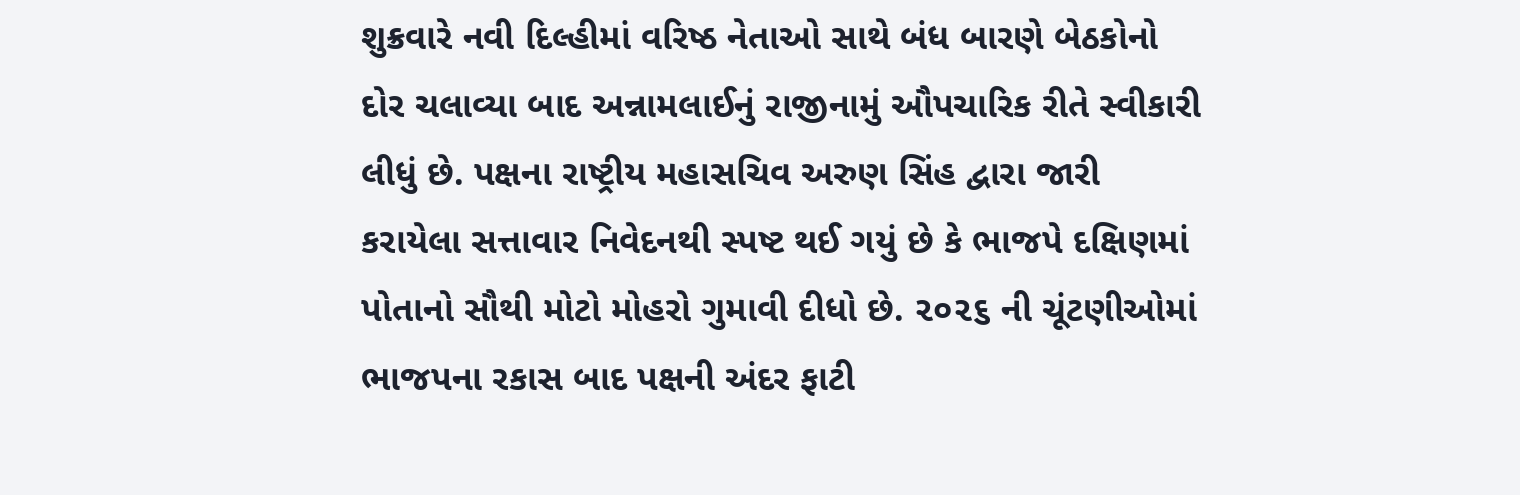શુક્રવારે નવી દિલ્હીમાં વરિષ્ઠ નેતાઓ સાથે બંધ બારણે બેઠકોનો દોર ચલાવ્યા બાદ અન્નામલાઈનું રાજીનામું ઔપચારિક રીતે સ્વીકારી લીધું છે. પક્ષના રાષ્ટ્રીય મહાસચિવ અરુણ સિંહ દ્વારા જારી કરાયેલા સત્તાવાર નિવેદનથી સ્પષ્ટ થઈ ગયું છે કે ભાજપે દક્ષિણમાં પોતાનો સૌથી મોટો મોહરો ગુમાવી દીધો છે. ૨૦૨૬ ની ચૂંટણીઓમાં ભાજપના રકાસ બાદ પક્ષની અંદર ફાટી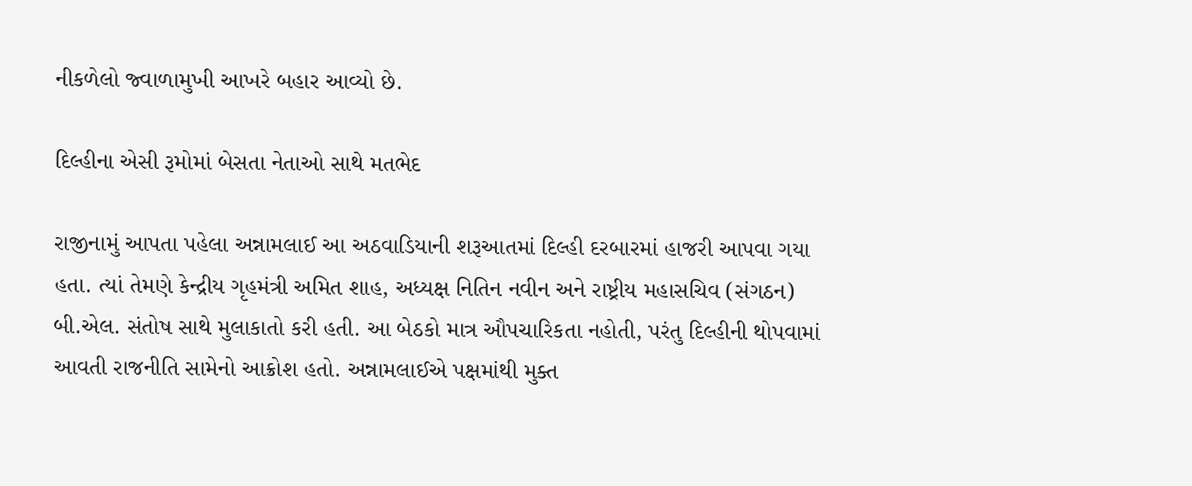નીકળેલો જ્વાળામુખી આખરે બહાર આવ્યો છે.

દિલ્હીના એસી રૂમોમાં બેસતા નેતાઓ સાથે મતભેદ

રાજીનામું આપતા પહેલા અન્નામલાઈ આ અઠવાડિયાની શરૂઆતમાં દિલ્હી દરબારમાં હાજરી આપવા ગયા હતા. ત્યાં તેમણે કેન્દ્રીય ગૃહમંત્રી અમિત શાહ, અધ્યક્ષ નિતિન નવીન અને રાષ્ટ્રીય મહાસચિવ (સંગઠન) બી.એલ. સંતોષ સાથે મુલાકાતો કરી હતી. આ બેઠકો માત્ર ઔપચારિકતા નહોતી, પરંતુ દિલ્હીની થોપવામાં આવતી રાજનીતિ સામેનો આક્રોશ હતો. અન્નામલાઈએ પક્ષમાંથી મુક્ત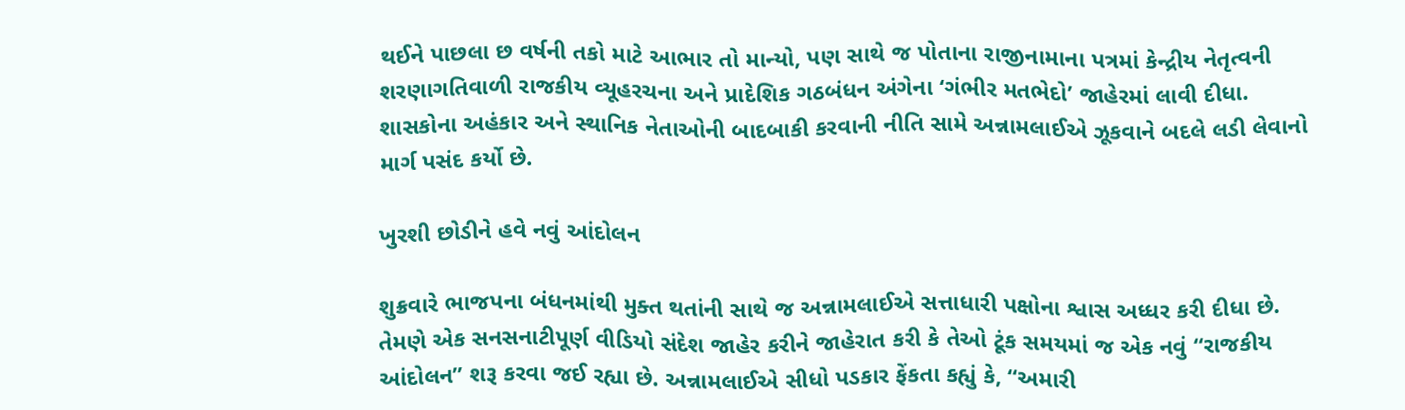થઈને પાછલા છ વર્ષની તકો માટે આભાર તો માન્યો, પણ સાથે જ પોતાના રાજીનામાના પત્રમાં કેન્દ્રીય નેતૃત્વની શરણાગતિવાળી રાજકીય વ્યૂહરચના અને પ્રાદેશિક ગઠબંધન અંગેના ‘ગંભીર મતભેદો’ જાહેરમાં લાવી દીધા. શાસકોના અહંકાર અને સ્થાનિક નેતાઓની બાદબાકી કરવાની નીતિ સામે અન્નામલાઈએ ઝૂકવાને બદલે લડી લેવાનો માર્ગ પસંદ કર્યો છે.

ખુરશી છોડીને હવે નવું આંદોલન

શુક્રવારે ભાજપના બંધનમાંથી મુક્ત થતાંની સાથે જ અન્નામલાઈએ સત્તાધારી પક્ષોના શ્વાસ અધ્ધર કરી દીધા છે. તેમણે એક સનસનાટીપૂર્ણ વીડિયો સંદેશ જાહેર કરીને જાહેરાત કરી કે તેઓ ટૂંક સમયમાં જ એક નવું “રાજકીય આંદોલન” શરૂ કરવા જઈ રહ્યા છે. અન્નામલાઈએ સીધો પડકાર ફેંકતા કહ્યું કે, “અમારી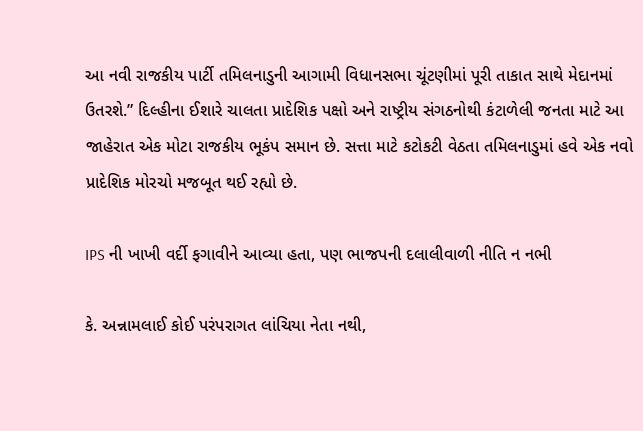આ નવી રાજકીય પાર્ટી તમિલનાડુની આગામી વિધાનસભા ચૂંટણીમાં પૂરી તાકાત સાથે મેદાનમાં ઉતરશે.” દિલ્હીના ઈશારે ચાલતા પ્રાદેશિક પક્ષો અને રાષ્ટ્રીય સંગઠનોથી કંટાળેલી જનતા માટે આ જાહેરાત એક મોટા રાજકીય ભૂકંપ સમાન છે. સત્તા માટે કટોકટી વેઠતા તમિલનાડુમાં હવે એક નવો પ્રાદેશિક મોરચો મજબૂત થઈ રહ્યો છે.

IPS ની ખાખી વર્દી ફગાવીને આવ્યા હતા, પણ ભાજપની દલાલીવાળી નીતિ ન નભી

કે. અન્નામલાઈ કોઈ પરંપરાગત લાંચિયા નેતા નથી,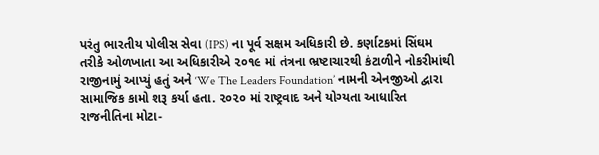પરંતુ ભારતીય પોલીસ સેવા (IPS) ના પૂર્વ સક્ષમ અધિકારી છે. કર્ણાટકમાં સિંઘમ તરીકે ઓળખાતા આ અધિકારીએ ૨૦૧૯ માં તંત્રના ભ્રષ્ટાચારથી કંટાળીને નોકરીમાંથી રાજીનામું આપ્યું હતું અને ‘We The Leaders Foundation’ નામની એનજીઓ દ્વારા સામાજિક કામો શરૂ કર્યા હતા. ૨૦૨૦ માં રાષ્ટ્રવાદ અને યોગ્યતા આધારિત રાજનીતિના મોટા-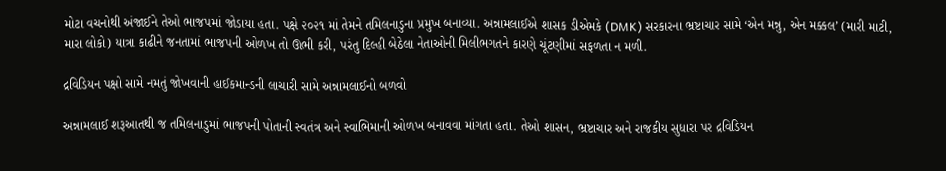મોટા વચનોથી અંજાઈને તેઓ ભાજપમાં જોડાયા હતા. પક્ષે ૨૦૨૧ માં તેમને તમિલનાડુના પ્રમુખ બનાવ્યા. અન્નામલાઈએ શાસક ડીએમકે (DMK) સરકારના ભ્રષ્ટાચાર સામે ‘એન મન્નુ, એન મક્કલ’ (મારી માટી, મારા લોકો) યાત્રા કાઢીને જનતામાં ભાજપની ઓળખ તો ઊભી કરી, પરંતુ દિલ્હી બેઠેલા નેતાઓની મિલીભગતને કારણે ચૂંટણીમાં સફળતા ન મળી.

દ્રવિડિયન પક્ષો સામે નમતું જોખવાની હાઈકમાન્ડની લાચારી સામે અન્નામલાઈનો બળવો

અન્નામલાઈ શરૂઆતથી જ તમિલનાડુમાં ભાજપની પોતાની સ્વતંત્ર અને સ્વાભિમાની ઓળખ બનાવવા માંગતા હતા. તેઓ શાસન, ભ્રષ્ટાચાર અને રાજકીય સુધારા પર દ્રવિડિયન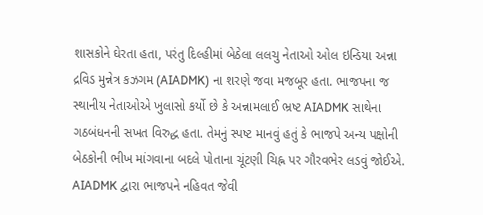શાસકોને ઘેરતા હતા, પરંતુ દિલ્હીમાં બેઠેલા લલચુ નેતાઓ ઓલ ઇન્ડિયા અન્ના દ્રવિડ મુન્નેત્ર કઝગમ (AIADMK) ના શરણે જવા મજબૂર હતા. ભાજપના જ સ્થાનીય નેતાઓએ ખુલાસો કર્યો છે કે અન્નામલાઈ ભ્રષ્ટ AIADMK સાથેના ગઠબંધનની સખત વિરુદ્ધ હતા. તેમનું સ્પષ્ટ માનવું હતું કે ભાજપે અન્ય પક્ષોની બેઠકોની ભીખ માંગવાના બદલે પોતાના ચૂંટણી ચિહ્ન પર ગૌરવભેર લડવું જોઈએ. AIADMK દ્વારા ભાજપને નહિવત જેવી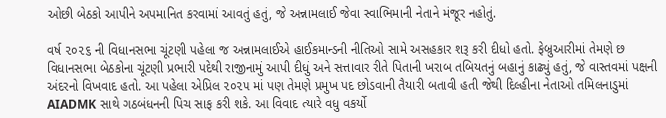ઓછી બેઠકો આપીને અપમાનિત કરવામાં આવતું હતું, જે અન્નામલાઈ જેવા સ્વાભિમાની નેતાને મંજૂર નહોતું.

વર્ષ ૨૦૨૬ ની વિધાનસભા ચૂંટણી પહેલા જ અન્નામલાઈએ હાઈકમાન્ડની નીતિઓ સામે અસહકાર શરૂ કરી દીધો હતો. ફેબ્રુઆરીમાં તેમણે છ વિધાનસભા બેઠકોના ચૂંટણી પ્રભારી પદેથી રાજીનામું આપી દીધું અને સત્તાવાર રીતે પિતાની ખરાબ તબિયતનું બહાનું કાઢ્યું હતું, જે વાસ્તવમાં પક્ષની અંદરનો વિખવાદ હતો. આ પહેલા એપ્રિલ ૨૦૨૫ માં પણ તેમણે પ્રમુખ પદ છોડવાની તૈયારી બતાવી હતી જેથી દિલ્હીના નેતાઓ તમિલનાડુમાં AIADMK સાથે ગઠબંધનની પિચ સાફ કરી શકે. આ વિવાદ ત્યારે વધુ વકર્યો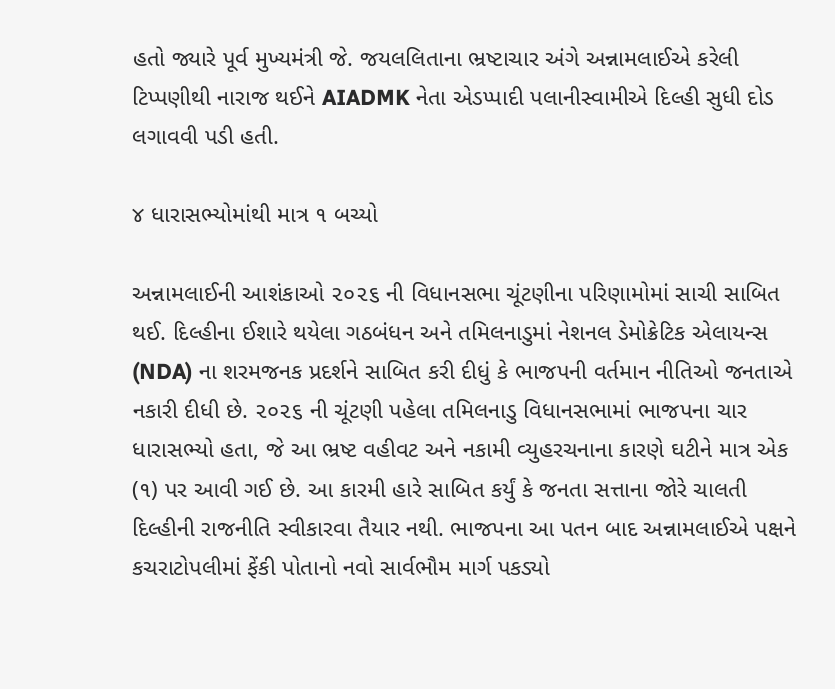હતો જ્યારે પૂર્વ મુખ્યમંત્રી જે. જયલલિતાના ભ્રષ્ટાચાર અંગે અન્નામલાઈએ કરેલી ટિપ્પણીથી નારાજ થઈને AIADMK નેતા એડપ્પાદી પલાનીસ્વામીએ દિલ્હી સુધી દોડ લગાવવી પડી હતી.

૪ ધારાસભ્યોમાંથી માત્ર ૧ બચ્યો

અન્નામલાઈની આશંકાઓ ૨૦૨૬ ની વિધાનસભા ચૂંટણીના પરિણામોમાં સાચી સાબિત થઈ. દિલ્હીના ઈશારે થયેલા ગઠબંધન અને તમિલનાડુમાં નેશનલ ડેમોક્રેટિક એલાયન્સ (NDA) ના શરમજનક પ્રદર્શને સાબિત કરી દીધું કે ભાજપની વર્તમાન નીતિઓ જનતાએ નકારી દીધી છે. ૨૦૨૬ ની ચૂંટણી પહેલા તમિલનાડુ વિધાનસભામાં ભાજપના ચાર ધારાસભ્યો હતા, જે આ ભ્રષ્ટ વહીવટ અને નકામી વ્યુહરચનાના કારણે ઘટીને માત્ર એક (૧) પર આવી ગઈ છે. આ કારમી હારે સાબિત કર્યું કે જનતા સત્તાના જોરે ચાલતી દિલ્હીની રાજનીતિ સ્વીકારવા તૈયાર નથી. ભાજપના આ પતન બાદ અન્નામલાઈએ પક્ષને કચરાટોપલીમાં ફેંકી પોતાનો નવો સાર્વભૌમ માર્ગ પકડ્યો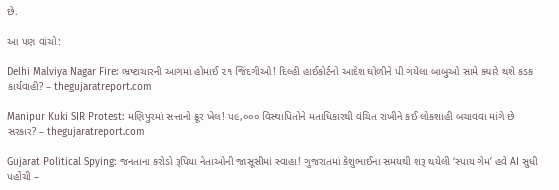છે.

આ પણ વાંચો:

Delhi Malviya Nagar Fire: ભ્રષ્ટાચારની આગમાં હોમાઈ ૨૧ જિંદગીઓ! દિલ્હી હાઈકોર્ટનો આદેશ ઘોળીને પી ગયેલા બાબુઓ સામે ક્યારે થશે કડક કાર્યવાહી? – thegujaratreport.com

Manipur Kuki SIR Protest: મણિપુરમાં સત્તાનો ક્રૂર ખેલ! પ૯,૦૦૦ વિસ્થાપિતોને મતાધિકારથી વંચિત રાખીને કઈ લોકશાહી બચાવવા માંગે છે સરકાર? – thegujaratreport.com

Gujarat Political Spying: જનતાના કરોડો રૂપિયા નેતાઓની જાસૂસીમાં સ્વાહા! ગુજરાતમાં કેશુભાઈના સમયથી શરૂ થયેલી ‘સ્પાય ગેમ’ હવે AI સુધી પહોંચી –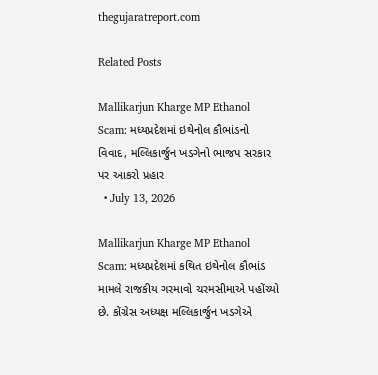thegujaratreport.com

Related Posts

Mallikarjun Kharge MP Ethanol Scam: મધ્યપ્રદેશમાં ઇથેનોલ કૌભાંડનો વિવાદ, મલ્લિકાર્જુન ખડગેનો ભાજપ સરકાર પર આકરો પ્રહાર
  • July 13, 2026

Mallikarjun Kharge MP Ethanol Scam: મધ્યપ્રદેશમાં કથિત ઇથેનોલ કૌભાંડ મામલે રાજકીય ગરમાવો ચરમસીમાએ પહોંચ્યો છે. કોંગ્રેસ અધ્યક્ષ મલ્લિકાર્જુન ખડગેએ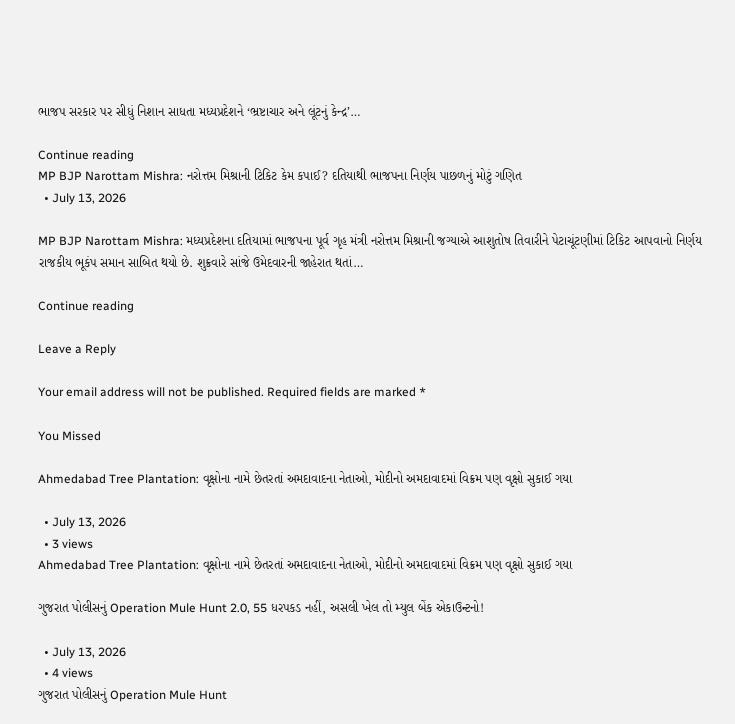ભાજપ સરકાર પર સીધું નિશાન સાધતા મધ્યપ્રદેશને ‘ભ્રષ્ટાચાર અને લૂંટનું કેન્દ્ર’…

Continue reading
MP BJP Narottam Mishra: નરોત્તમ મિશ્રાની ટિકિટ કેમ કપાઈ? દતિયાથી ભાજપના નિર્ણય પાછળનું મોટું ગણિત
  • July 13, 2026

MP BJP Narottam Mishra: મધ્યપ્રદેશના દતિયામાં ભાજપના પૂર્વ ગૃહ મંત્રી નરોત્તમ મિશ્રાની જગ્યાએ આશુતોષ તિવારીને પેટાચૂંટણીમાં ટિકિટ આપવાનો નિર્ણય રાજકીય ભૂકંપ સમાન સાબિત થયો છે. શુક્રવારે સાંજે ઉમેદવારની જાહેરાત થતાં…

Continue reading

Leave a Reply

Your email address will not be published. Required fields are marked *

You Missed

Ahmedabad Tree Plantation: વૃક્ષોના નામે છેતરતાં અમદાવાદના નેતાઓ, મોદીનો અમદાવાદમાં વિક્રમ પણ વૃક્ષો સુકાઈ ગયા

  • July 13, 2026
  • 3 views
Ahmedabad Tree Plantation: વૃક્ષોના નામે છેતરતાં અમદાવાદના નેતાઓ, મોદીનો અમદાવાદમાં વિક્રમ પણ વૃક્ષો સુકાઈ ગયા

ગુજરાત પોલીસનું Operation Mule Hunt 2.0, 55 ધરપકડ નહીં, અસલી ખેલ તો મ્યુલ બેંક એકાઉન્ટનો!

  • July 13, 2026
  • 4 views
ગુજરાત પોલીસનું Operation Mule Hunt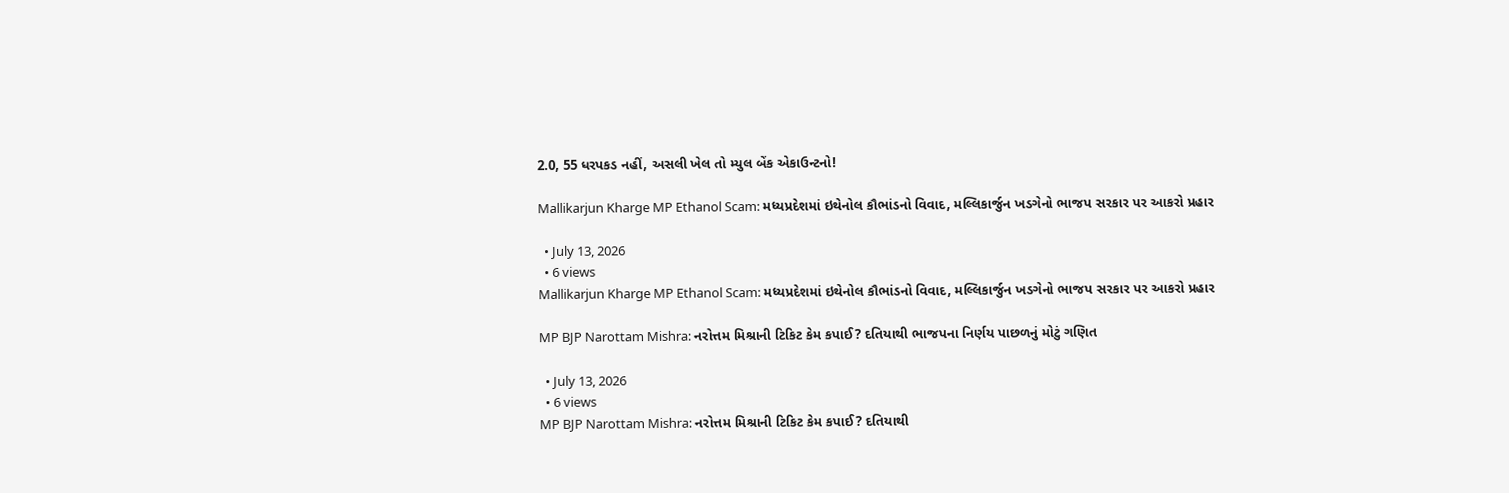2.0, 55 ધરપકડ નહીં, અસલી ખેલ તો મ્યુલ બેંક એકાઉન્ટનો!

Mallikarjun Kharge MP Ethanol Scam: મધ્યપ્રદેશમાં ઇથેનોલ કૌભાંડનો વિવાદ, મલ્લિકાર્જુન ખડગેનો ભાજપ સરકાર પર આકરો પ્રહાર

  • July 13, 2026
  • 6 views
Mallikarjun Kharge MP Ethanol Scam: મધ્યપ્રદેશમાં ઇથેનોલ કૌભાંડનો વિવાદ, મલ્લિકાર્જુન ખડગેનો ભાજપ સરકાર પર આકરો પ્રહાર

MP BJP Narottam Mishra: નરોત્તમ મિશ્રાની ટિકિટ કેમ કપાઈ? દતિયાથી ભાજપના નિર્ણય પાછળનું મોટું ગણિત

  • July 13, 2026
  • 6 views
MP BJP Narottam Mishra: નરોત્તમ મિશ્રાની ટિકિટ કેમ કપાઈ? દતિયાથી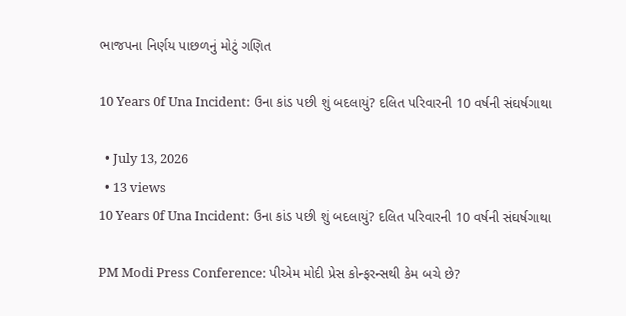ભાજપના નિર્ણય પાછળનું મોટું ગણિત

10 Years 0f Una Incident: ઉના કાંડ પછી શું બદલાયું? દલિત પરિવારની 10 વર્ષની સંઘર્ષગાથા

  • July 13, 2026
  • 13 views
10 Years 0f Una Incident: ઉના કાંડ પછી શું બદલાયું? દલિત પરિવારની 10 વર્ષની સંઘર્ષગાથા

PM Modi Press Conference: પીએમ મોદી પ્રેસ કોન્ફરન્સથી કેમ બચે છે?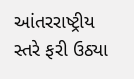આંતરરાષ્ટ્રીય સ્તરે ફરી ઉઠ્યા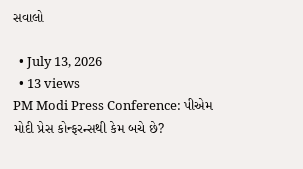સવાલો

  • July 13, 2026
  • 13 views
PM Modi Press Conference: પીએમ મોદી પ્રેસ કોન્ફરન્સથી કેમ બચે છે?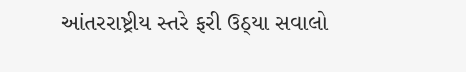આંતરરાષ્ટ્રીય સ્તરે ફરી ઉઠ્યા સવાલો